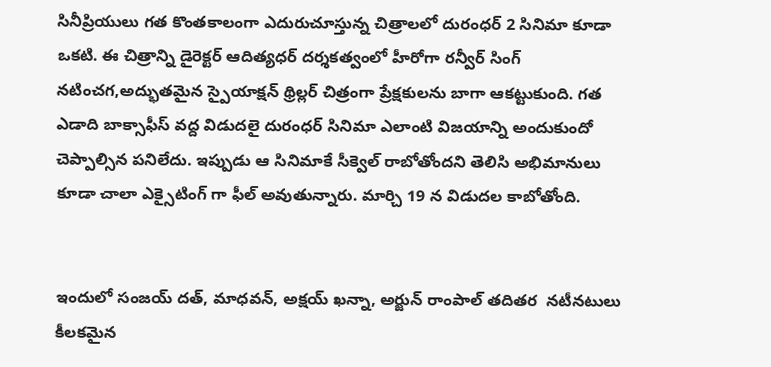సినీప్రియులు గత కొంతకాలంగా ఎదురుచూస్తున్న చిత్రాలలో దురంధర్ 2 సినిమా కూడా ఒకటి. ఈ చిత్రాన్ని డైరెక్టర్ ఆదిత్యధర్ దర్శకత్వంలో హీరోగా రన్వీర్ సింగ్ నటించగ,అద్భుతమైన స్పైయాక్షన్ థ్రిల్లర్ చిత్రంగా ప్రేక్షకులను బాగా ఆకట్టుకుంది. గత ఎడాది బాక్సాఫీస్ వద్ద విడుదలై దురంధర్ సినిమా ఎలాంటి విజయాన్ని అందుకుందో చెప్పాల్సిన పనిలేదు. ఇప్పుడు ఆ సినిమాకే సీక్వెల్ రాబోతోందని తెలిసి అభిమానులు కూడా చాలా ఎక్సైటింగ్ గా ఫీల్ అవుతున్నారు. మార్చి 19 న విడుదల కాబోతోంది.


ఇందులో సంజయ్ దత్, మాధవన్, అక్షయ్ ఖన్నా, అర్జున్ రాంపాల్ తదితర  నటీనటులు కీలకమైన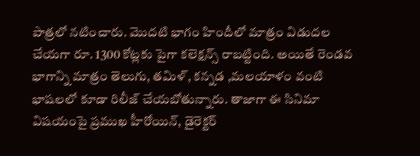పాత్రలో నటించారు. మొదటి భాగం హిందీలో మాత్రం విడుదల చేయగా రూ. 1300 కోట్లకు పైగా కలెక్షన్స్ రాబట్టింది. అయితే రెండవ భాగాన్ని మాత్రం తెలుగు, తమిళ్, కన్నడ ,మలయాళం వంటి భాషలలో కూడా రిలీజ్ చేయబోతున్నారు. తాజాగా ఈ సినిమా విషయంపై ప్రముఖ హీరోయిన్, డైరెక్టర్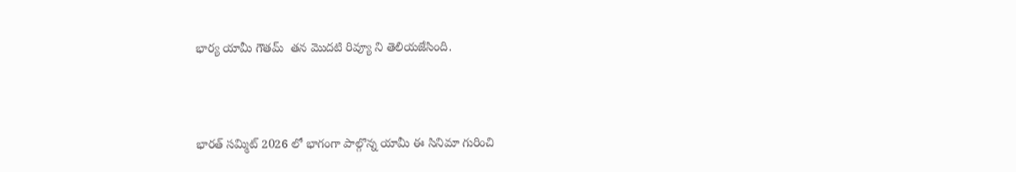భార్య యామీ గౌతమ్  తన మొదటి రివ్యూ ని తెలియజేసింది.



భారత్ సమ్మిట్ 2026 లో భాగంగా పాల్గొన్న యామీ ఈ సినిమా గురించి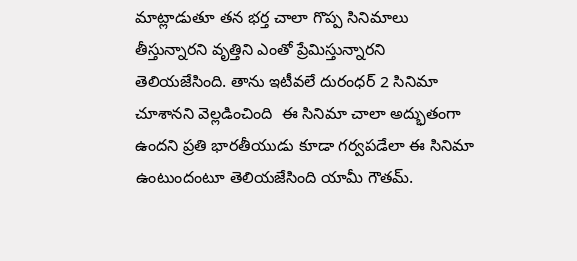మాట్లాడుతూ తన భర్త చాలా గొప్ప సినిమాలు తీస్తున్నారని వృత్తిని ఎంతో ప్రేమిస్తున్నారని తెలియజేసింది. తాను ఇటీవలే దురంధర్ 2 సినిమా చూశానని వెల్లడించింది  ఈ సినిమా చాలా అద్భుతంగా ఉందని ప్రతి భారతీయుడు కూడా గర్వపడేలా ఈ సినిమా ఉంటుందంటూ తెలియజేసింది యామీ గౌతమ్.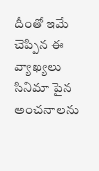దీంతో ఇమే చెప్పిన ఈ వ్యాఖ్యలు సినిమా పైన అంచనాలను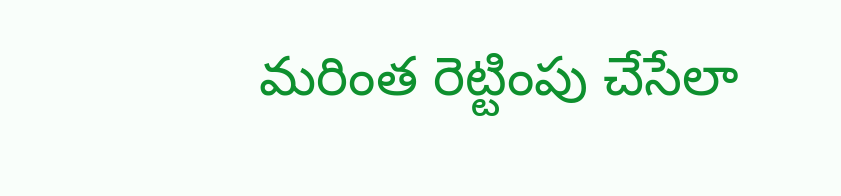మరింత రెట్టింపు చేసేలా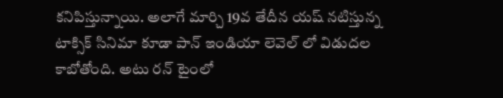కనిపిస్తున్నాయి. అలాగే మార్చి 19వ తేదీన యష్ నటిస్తున్న టాక్సిక్ సినిమా కూడా పాన్ ఇండియా లెవెల్ లో విడుదల కాబోతోంది. అటు రన్ టైంలో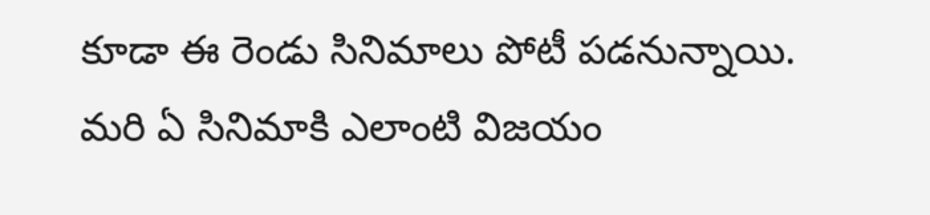కూడా ఈ రెండు సినిమాలు పోటీ పడనున్నాయి. మరి ఏ సినిమాకి ఎలాంటి విజయం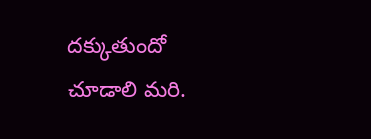దక్కుతుందో చూడాలి మరి.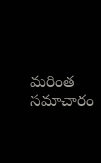మరింత సమాచారం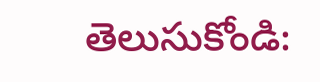తెలుసుకోండి: